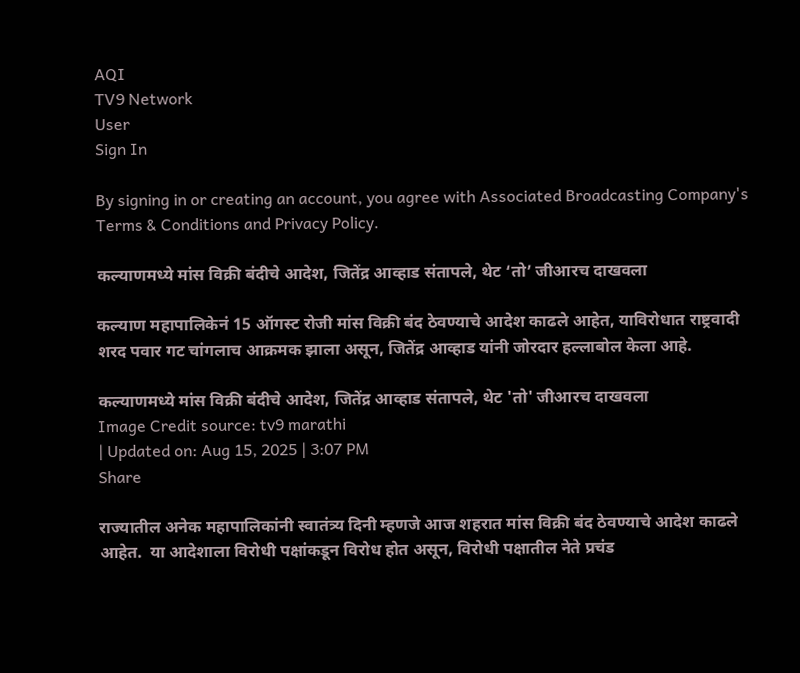AQI
TV9 Network
User
Sign In

By signing in or creating an account, you agree with Associated Broadcasting Company's Terms & Conditions and Privacy Policy.

कल्याणमध्ये मांस विक्री बंदीचे आदेश, जितेंद्र आव्हाड संतापले, थेट ‘तो’ जीआरच दाखवला

कल्याण महापालिकेनं 15 ऑगस्ट रोजी मांस विक्री बंद ठेवण्याचे आदेश काढले आहेत, याविरोधात राष्ट्रवादी शरद पवार गट चांगलाच आक्रमक झाला असून, जितेंद्र आव्हाड यांनी जोरदार हल्लाबोल केला आहे.

कल्याणमध्ये मांस विक्री बंदीचे आदेश, जितेंद्र आव्हाड संतापले, थेट 'तो' जीआरच दाखवला
Image Credit source: tv9 marathi
| Updated on: Aug 15, 2025 | 3:07 PM
Share

राज्यातील अनेक महापालिकांनी स्वातंत्र्य दिनी म्हणजे आज शहरात मांस विक्री बंद ठेवण्याचे आदेश काढले आहेत.  या आदेशाला विरोधी पक्षांकडून विरोध होत असून, विरोधी पक्षातील नेते प्रचंड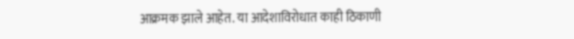आक्रमक झाले आहेत. या आदेशाविरोधात काही ठिकाणी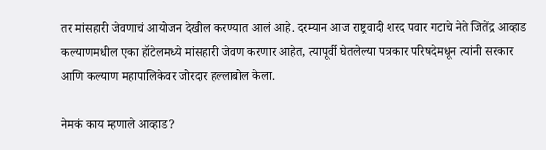तर मांसहारी जेवणाचं आयोजन देखील करण्यात आलं आहे. दरम्यान आज राष्ट्रवादी शरद पवार गटाचे नेते जितेंद्र आव्हाड कल्याणमधील एका हॉटेलमध्ये मांसहारी जेवण करणार आहेत, त्यापूर्वी घेतलेल्या पत्रकार परिषदेमधून त्यांनी सरकार आणि कल्याण महापालिकेवर जोरदार हल्लाबोल केला.

नेमकं काय म्हणाले आव्हाड?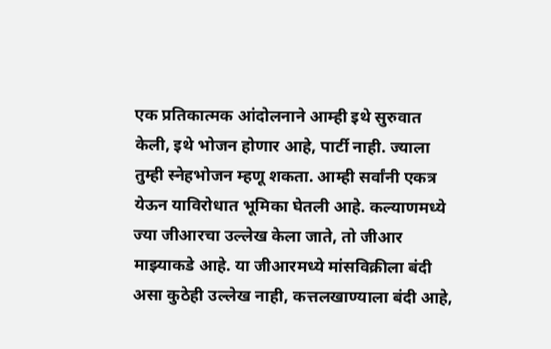एक प्रतिकात्मक आंदोलनाने आम्ही इथे सुरुवात केली, इथे भोजन होणार आहे, पार्टी नाही. ज्याला तुम्ही स्नेहभोजन म्हणू शकता. आम्ही सर्वांनी एकत्र येऊन याविरोधात भूमिका घेतली आहे. कल्याणमध्ये ज्या जीआरचा उल्लेख केला जाते, तो जीआर माझ्याकडे आहे. या जीआरमध्ये मांसविक्रीला बंदी असा कुठेही उल्लेख नाही, कत्तलखाण्याला बंदी आहे,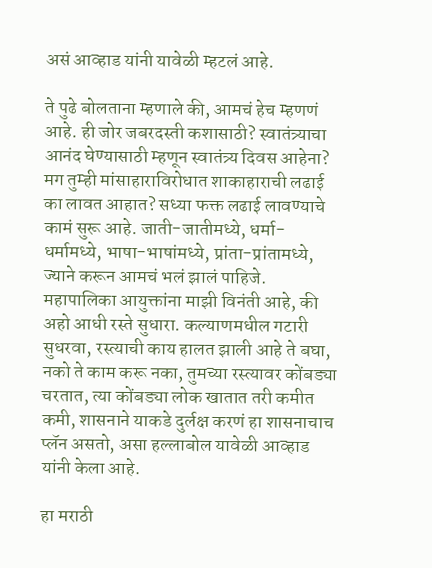असं आव्हाड यांनी यावेळी म्हटलं आहे.

ते पुढे बोलताना म्हणाले की, आमचं हेच म्हणणं आहे. ही जोर जबरदस्ती कशासाठी? स्वातंत्र्याचा आनंद घेण्यासाठी म्हणून स्वातंत्र्य दिवस आहेना? मग तुम्ही मांसाहाराविरोधात शाकाहाराची लढाई का लावत आहात? सध्या फक्त लढाई लावण्याचे कामं सुरू आहे. जाती-जातीमध्ये, धर्मा-धर्मामध्ये, भाषा-भाषांमध्ये, प्रांता-प्रांतामध्ये, ज्याने करून आमचं भलं झालं पाहिजे. महापालिका आयुक्तांना माझी विनंती आहे, की अहो आधी रस्ते सुधारा. कल्याणमधील गटारी सुधरवा, रस्त्याची काय हालत झाली आहे ते बघा, नको ते काम करू नका, तुमच्या रस्त्यावर कोंबड्या चरतात, त्या कोंबड्या लोक खातात तरी कमीत कमी, शासनाने याकडे दुर्लक्ष करणं हा शासनाचाच प्लॅन असतो, असा हल्लाबोल यावेळी आव्हाड यांनी केला आहे.

हा मराठी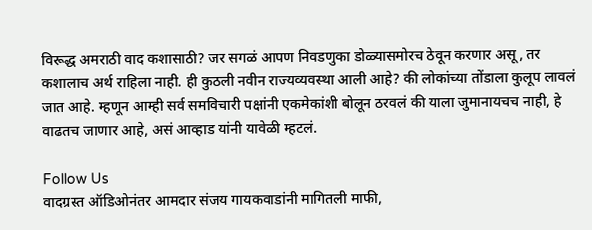विरूद्ध अमराठी वाद कशासाठी? जर सगळं आपण निवडणुका डोळ्यासमोरच ठेवून करणार असू, तर कशालाच अर्थ राहिला नाही. ही कुठली नवीन राज्यव्यवस्था आली आहे? की लोकांच्या तोंडाला कुलूप लावलं जात आहे. म्हणून आम्ही सर्व समविचारी पक्षांनी एकमेकांशी बोलून ठरवलं की याला जुमानायचच नाही, हे वाढतच जाणार आहे, असं आव्हाड यांनी यावेळी म्हटलं.

Follow Us
वादग्रस्त ऑडिओनंतर आमदार संजय गायकवाडांनी मागितली माफी,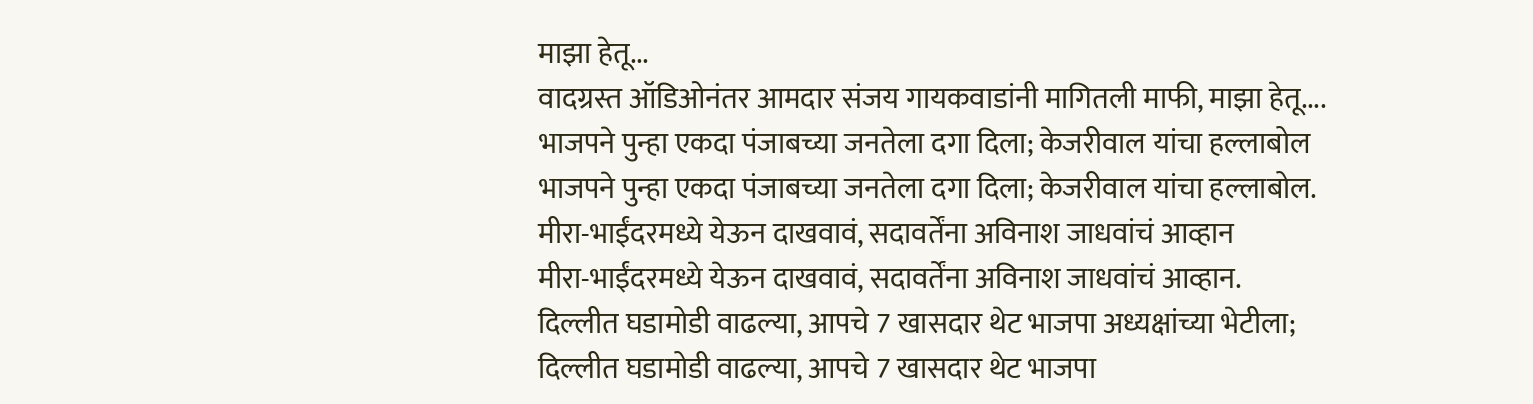माझा हेतू...
वादग्रस्त ऑडिओनंतर आमदार संजय गायकवाडांनी मागितली माफी, माझा हेतू....
भाजपने पुन्हा एकदा पंजाबच्या जनतेला दगा दिला; केजरीवाल यांचा हल्लाबोल
भाजपने पुन्हा एकदा पंजाबच्या जनतेला दगा दिला; केजरीवाल यांचा हल्लाबोल.
मीरा-भाईंदरमध्ये येऊन दाखवावं, सदावर्तेंना अविनाश जाधवांचं आव्हान
मीरा-भाईंदरमध्ये येऊन दाखवावं, सदावर्तेंना अविनाश जाधवांचं आव्हान.
दिल्लीत घडामोडी वाढल्या, आपचे 7 खासदार थेट भाजपा अध्यक्षांच्या भेटीला;
दिल्लीत घडामोडी वाढल्या, आपचे 7 खासदार थेट भाजपा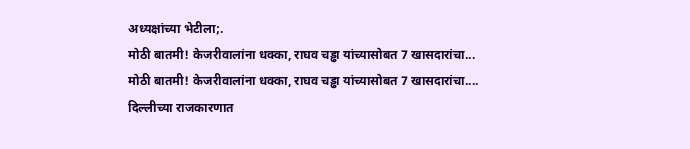अध्यक्षांच्या भेटीला;.
मोठी बातमी! केजरीवालांना धक्का, राघव चड्ढा यांच्यासोबत 7 खासदारांचा...
मोठी बातमी! केजरीवालांना धक्का, राघव चड्ढा यांच्यासोबत 7 खासदारांचा....
दिल्लीच्या राजकारणात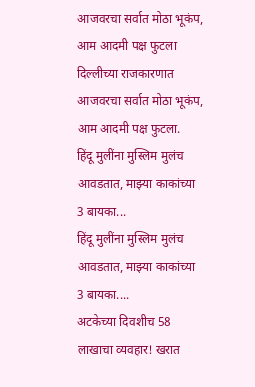आजवरचा सर्वात मोठा भूकंप, आम आदमी पक्ष फुटला
दिल्लीच्या राजकारणात आजवरचा सर्वात मोठा भूकंप, आम आदमी पक्ष फुटला.
हिंदू मुलींना मुस्लिम मुलंच आवडतात, माझ्या काकांच्या 3 बायका...
हिंदू मुलींना मुस्लिम मुलंच आवडतात, माझ्या काकांच्या 3 बायका....
अटकेच्या दिवशीच 58 लाखाचा व्यवहार! खरात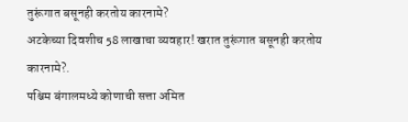तुरूंगात बसूनही करतोय कारनामे?
अटकेच्या दिवशीच 58 लाखाचा व्यवहार! खरात तुरूंगात बसूनही करतोय कारनामे?.
पश्चिम बंगालमध्ये कोणाची सत्ता अमित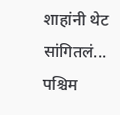शाहांनी थेट सांगितलं...
पश्चिम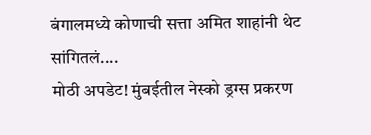बंगालमध्ये कोणाची सत्ता अमित शाहांनी थेट सांगितलं....
मोठी अपडेट! मुंबईतील नेस्को ड्रग्स प्रकरण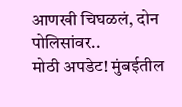आणखी चिघळलं, दोन पोलिसांवर..
मोठी अपडेट! मुंबईतील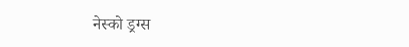नेस्को ड्रग्स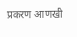प्रकरण आणखी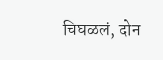चिघळलं, दोन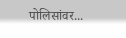पोलिसांवर...